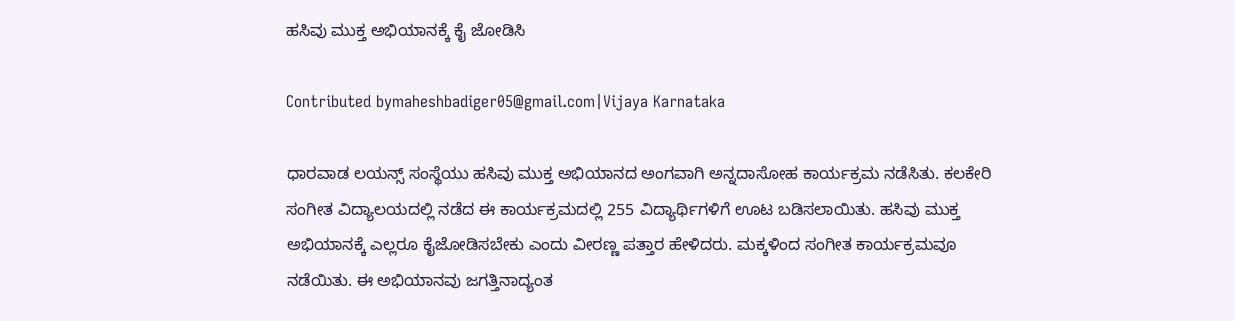ಹಸಿವು ಮುಕ್ತ ಅಭಿಯಾನಕ್ಕೆ ಕೈ ಜೋಡಿಸಿ

Contributed bymaheshbadiger05@gmail.com|Vijaya Karnataka

ಧಾರವಾಡ ಲಯನ್ಸ್ ಸಂಸ್ಥೆಯು ಹಸಿವು ಮುಕ್ತ ಅಭಿಯಾನದ ಅಂಗವಾಗಿ ಅನ್ನದಾಸೋಹ ಕಾರ್ಯಕ್ರಮ ನಡೆಸಿತು. ಕಲಕೇರಿ ಸಂಗೀತ ವಿದ್ಯಾಲಯದಲ್ಲಿ ನಡೆದ ಈ ಕಾರ್ಯಕ್ರಮದಲ್ಲಿ 255 ವಿದ್ಯಾರ್ಥಿಗಳಿಗೆ ಊಟ ಬಡಿಸಲಾಯಿತು. ಹಸಿವು ಮುಕ್ತ ಅಭಿಯಾನಕ್ಕೆ ಎಲ್ಲರೂ ಕೈಜೋಡಿಸಬೇಕು ಎಂದು ವೀರಣ್ಣ ಪತ್ತಾರ ಹೇಳಿದರು. ಮಕ್ಕಳಿಂದ ಸಂಗೀತ ಕಾರ್ಯಕ್ರಮವೂ ನಡೆಯಿತು. ಈ ಅಭಿಯಾನವು ಜಗತ್ತಿನಾದ್ಯಂತ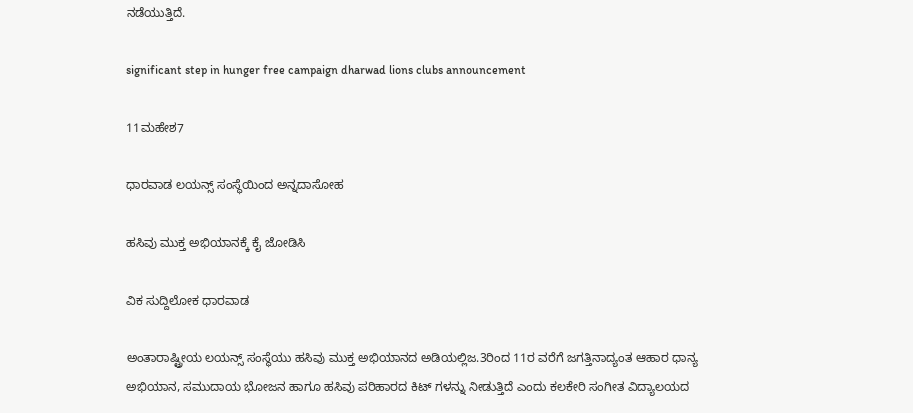ನಡೆಯುತ್ತಿದೆ.

significant step in hunger free campaign dharwad lions clubs announcement

11ಮಹೇಶ7

ಧಾರವಾಡ ಲಯನ್ಸ್ ಸಂಸ್ಥೆಯಿಂದ ಅನ್ನದಾಸೋಹ

ಹಸಿವು ಮುಕ್ತ ಅಭಿಯಾನಕ್ಕೆ ಕೈ ಜೋಡಿಸಿ

ವಿಕ ಸುದ್ದಿಲೋಕ ಧಾರವಾಡ

ಅಂತಾರಾಷ್ಟ್ರೀಯ ಲಯನ್ಸ್ ಸಂಸ್ಥೆಯು ಹಸಿವು ಮುಕ್ತ ಅಭಿಯಾನದ ಅಡಿಯಲ್ಲಿಜ.3ರಿಂದ 11ರ ವರೆಗೆ ಜಗತ್ತಿನಾದ್ಯಂತ ಆಹಾರ ಧಾನ್ಯ ಅಭಿಯಾನ, ಸಮುದಾಯ ಭೋಜನ ಹಾಗೂ ಹಸಿವು ಪರಿಹಾರದ ಕಿಟ್ ಗಳನ್ನು ನೀಡುತ್ತಿದೆ ಎಂದು ಕಲಕೇರಿ ಸಂಗೀತ ವಿದ್ಯಾಲಯದ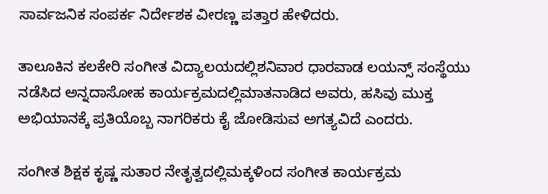ಸಾರ್ವಜನಿಕ ಸಂಪರ್ಕ ನಿರ್ದೇಶಕ ವೀರಣ್ಣ ಪತ್ತಾರ ಹೇಳಿದರು.

ತಾಲೂಕಿನ ಕಲಕೇರಿ ಸಂಗೀತ ವಿದ್ಯಾಲಯದಲ್ಲಿಶನಿವಾರ ಧಾರವಾಡ ಲಯನ್ಸ್ ಸಂಸ್ಥೆಯು ನಡೆಸಿದ ಅನ್ನದಾಸೋಹ ಕಾರ್ಯಕ್ರಮದಲ್ಲಿಮಾತನಾಡಿದ ಅವರು, ಹಸಿವು ಮುಕ್ತ ಅಭಿಯಾನಕ್ಕೆ ಪ್ರತಿಯೊಬ್ಬ ನಾಗರಿಕರು ಕೈ ಜೋಡಿಸುವ ಅಗತ್ಯವಿದೆ ಎಂದರು.

ಸಂಗೀತ ಶಿಕ್ಷಕ ಕೃಷ್ಣ ಸುತಾರ ನೇತೃತ್ವದಲ್ಲಿಮಕ್ಕಳಿಂದ ಸಂಗೀತ ಕಾರ್ಯಕ್ರಮ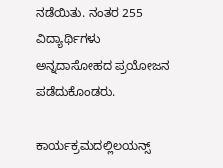ನಡೆಯಿತು. ನಂತರ 255 ವಿದ್ಯಾರ್ಥಿಗಳು ಅನ್ನದಾಸೋಹದ ಪ್ರಯೋಜನ ಪಡೆದುಕೊಂಡರು.

ಕಾರ್ಯಕ್ರಮದಲ್ಲಿಲಯನ್ಸ್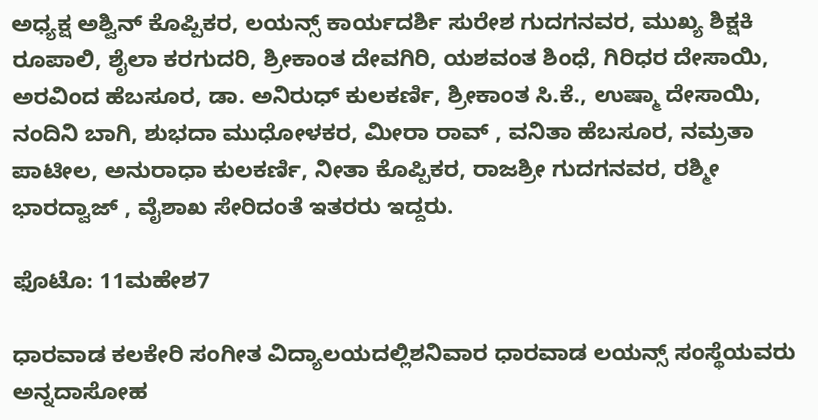ಅಧ್ಯಕ್ಷ ಅಶ್ವಿನ್ ಕೊಪ್ಪಿಕರ, ಲಯನ್ಸ್ ಕಾರ್ಯದರ್ಶಿ ಸುರೇಶ ಗುದಗನವರ, ಮುಖ್ಯ ಶಿಕ್ಷಕಿ ರೂಪಾಲಿ, ಶೈಲಾ ಕರಗುದರಿ, ಶ್ರೀಕಾಂತ ದೇವಗಿರಿ, ಯಶವಂತ ಶಿಂಧೆ, ಗಿರಿಧರ ದೇಸಾಯಿ, ಅರವಿಂದ ಹೆಬಸೂರ, ಡಾ. ಅನಿರುಧ್ ಕುಲಕರ್ಣಿ, ಶ್ರೀಕಾಂತ ಸಿ.ಕೆ., ಉಷ್ಮಾ ದೇಸಾಯಿ, ನಂದಿನಿ ಬಾಗಿ, ಶುಭದಾ ಮುಧೋಳಕರ, ಮೀರಾ ರಾವ್ , ವನಿತಾ ಹೆಬಸೂರ, ನಮ್ರತಾ ಪಾಟೀಲ, ಅನುರಾಧಾ ಕುಲಕರ್ಣಿ, ನೀತಾ ಕೊಪ್ಪಿಕರ, ರಾಜಶ್ರೀ ಗುದಗನವರ, ರಶ್ಮೀ ಭಾರದ್ವಾಜ್ , ವೈಶಾಖ ಸೇರಿದಂತೆ ಇತರರು ಇದ್ದರು.

ಫೊಟೊ: 11ಮಹೇಶ7

ಧಾರವಾಡ ಕಲಕೇರಿ ಸಂಗೀತ ವಿದ್ಯಾಲಯದಲ್ಲಿಶನಿವಾರ ಧಾರವಾಡ ಲಯನ್ಸ್ ಸಂಸ್ಥೆಯವರು ಅನ್ನದಾಸೋಹ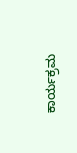ಕಾರ್ಯಕ್ರಮ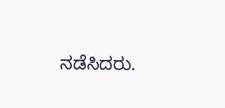ನಡೆಸಿದರು.